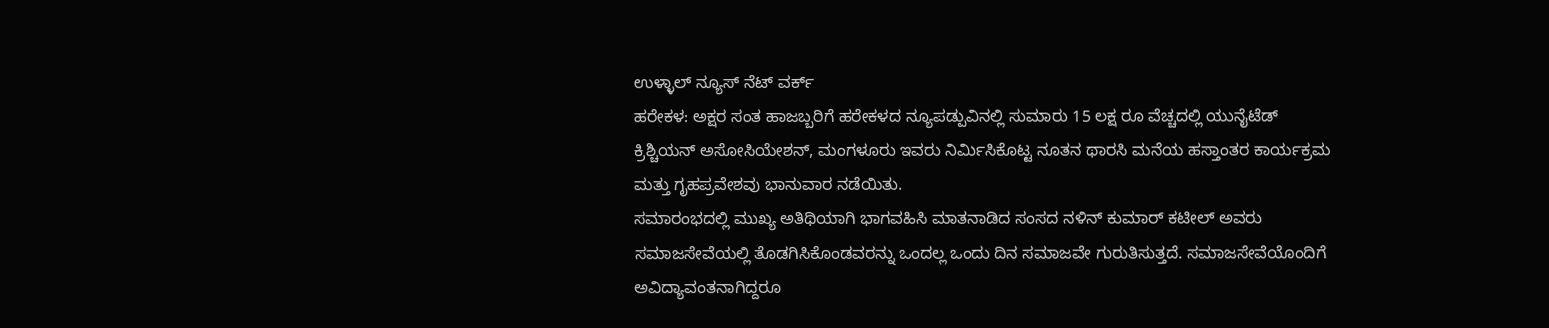ಉಳ್ಳಾಲ್ ನ್ಯೂಸ್ ನೆಟ್ ವರ್ಕ್
ಹರೇಕಳ: ಅಕ್ಷರ ಸಂತ ಹಾಜಬ್ಬರಿಗೆ ಹರೇಕಳದ ನ್ಯೂಪಡ್ಪುವಿನಲ್ಲಿ ಸುಮಾರು 15 ಲಕ್ಷ ರೂ ವೆಚ್ಚದಲ್ಲಿ ಯುನೈಟೆಡ್ ಕ್ರಿಶ್ಚಿಯನ್ ಅಸೋಸಿಯೇಶನ್, ಮಂಗಳೂರು ಇವರು ನಿರ್ಮಿಸಿಕೊಟ್ಟ ನೂತನ ಥಾರಸಿ ಮನೆಯ ಹಸ್ತಾಂತರ ಕಾರ್ಯಕ್ರಮ ಮತ್ತು ಗೃಹಪ್ರವೇಶವು ಭಾನುವಾರ ನಡೆಯಿತು.
ಸಮಾರಂಭದಲ್ಲಿ ಮುಖ್ಯ ಅತಿಥಿಯಾಗಿ ಭಾಗವಹಿಸಿ ಮಾತನಾಡಿದ ಸಂಸದ ನಳಿನ್ ಕುಮಾರ್ ಕಟೀಲ್ ಅವರು ಸಮಾಜಸೇವೆಯಲ್ಲಿ ತೊಡಗಿಸಿಕೊಂಡವರನ್ನು ಒಂದಲ್ಲ ಒಂದು ದಿನ ಸಮಾಜವೇ ಗುರುತಿಸುತ್ತದೆ. ಸಮಾಜಸೇವೆಯೊಂದಿಗೆ ಅವಿದ್ಯಾವಂತನಾಗಿದ್ದರೂ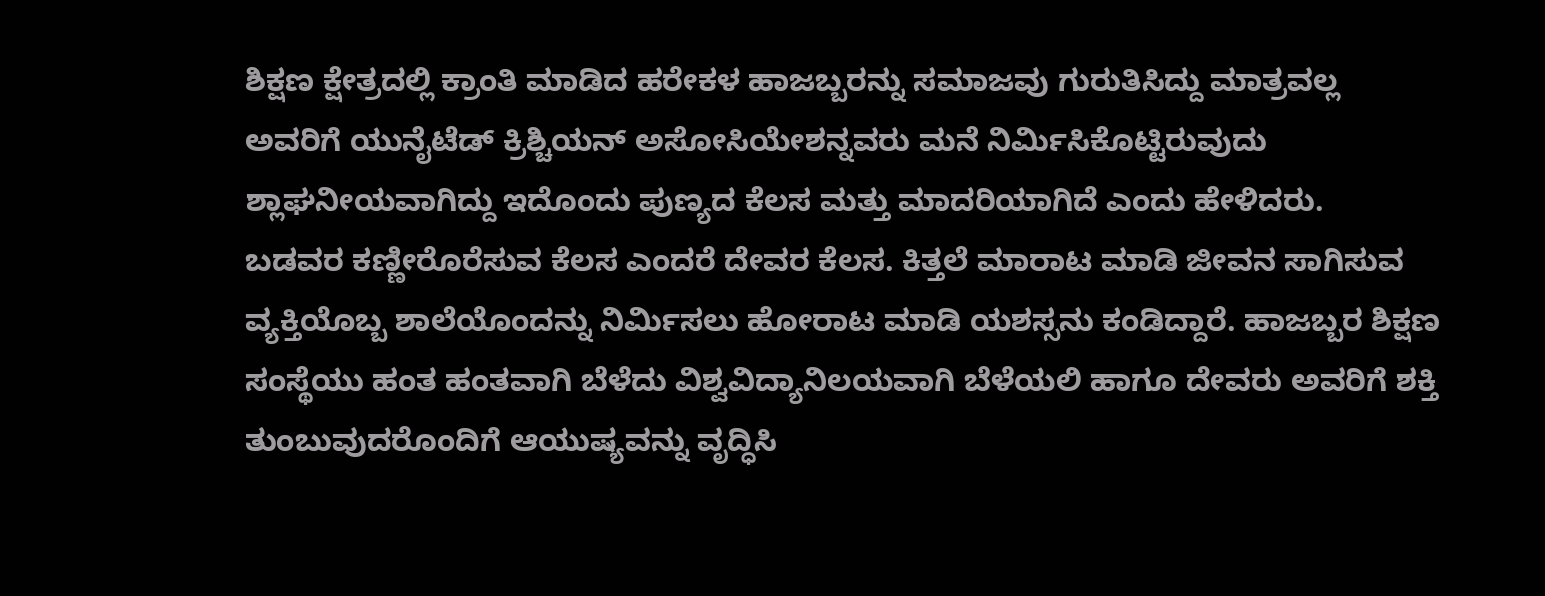ಶಿಕ್ಷಣ ಕ್ಷೇತ್ರದಲ್ಲಿ ಕ್ರಾಂತಿ ಮಾಡಿದ ಹರೇಕಳ ಹಾಜಬ್ಬರನ್ನು ಸಮಾಜವು ಗುರುತಿಸಿದ್ದು ಮಾತ್ರವಲ್ಲ ಅವರಿಗೆ ಯುನೈಟೆಡ್ ಕ್ರಿಶ್ಚಿಯನ್ ಅಸೋಸಿಯೇಶನ್ನವರು ಮನೆ ನಿರ್ಮಿಸಿಕೊಟ್ಟಿರುವುದು ಶ್ಲಾಘನೀಯವಾಗಿದ್ದು ಇದೊಂದು ಪುಣ್ಯದ ಕೆಲಸ ಮತ್ತು ಮಾದರಿಯಾಗಿದೆ ಎಂದು ಹೇಳಿದರು.
ಬಡವರ ಕಣ್ಣೀರೊರೆಸುವ ಕೆಲಸ ಎಂದರೆ ದೇವರ ಕೆಲಸ. ಕಿತ್ತಲೆ ಮಾರಾಟ ಮಾಡಿ ಜೀವನ ಸಾಗಿಸುವ ವ್ಯಕ್ತಿಯೊಬ್ಬ ಶಾಲೆಯೊಂದನ್ನು ನಿರ್ಮಿಸಲು ಹೋರಾಟ ಮಾಡಿ ಯಶಸ್ಸನು ಕಂಡಿದ್ದಾರೆ. ಹಾಜಬ್ಬರ ಶಿಕ್ಷಣ ಸಂಸ್ಥೆಯು ಹಂತ ಹಂತವಾಗಿ ಬೆಳೆದು ವಿಶ್ವವಿದ್ಯಾನಿಲಯವಾಗಿ ಬೆಳೆಯಲಿ ಹಾಗೂ ದೇವರು ಅವರಿಗೆ ಶಕ್ತಿ ತುಂಬುವುದರೊಂದಿಗೆ ಆಯುಷ್ಯವನ್ನು ವೃದ್ಧಿಸಿ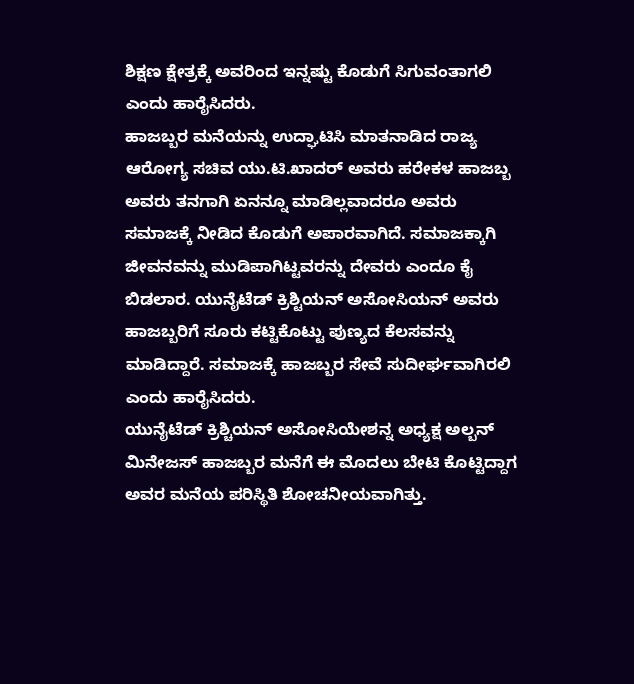ಶಿಕ್ಷಣ ಕ್ಷೇತ್ರಕ್ಕೆ ಅವರಿಂದ ಇನ್ನಷ್ಟು ಕೊಡುಗೆ ಸಿಗುವಂತಾಗಲಿ ಎಂದು ಹಾರೈಸಿದರು.
ಹಾಜಬ್ಬರ ಮನೆಯನ್ನು ಉದ್ಘಾಟಿಸಿ ಮಾತನಾಡಿದ ರಾಜ್ಯ ಆರೋಗ್ಯ ಸಚಿವ ಯು.ಟಿ.ಖಾದರ್ ಅವರು ಹರೇಕಳ ಹಾಜಬ್ಬ ಅವರು ತನಗಾಗಿ ಏನನ್ನೂ ಮಾಡಿಲ್ಲವಾದರೂ ಅವರು ಸಮಾಜಕ್ಕೆ ನೀಡಿದ ಕೊಡುಗೆ ಅಪಾರವಾಗಿದೆ. ಸಮಾಜಕ್ಕಾಗಿ ಜೀವನವನ್ನು ಮುಡಿಪಾಗಿಟ್ಟವರನ್ನು ದೇವರು ಎಂದೂ ಕೈ ಬಿಡಲಾರ. ಯುನೈಟೆಡ್ ಕ್ರಿಶ್ಟಿಯನ್ ಅಸೋಸಿಯನ್ ಅವರು ಹಾಜಬ್ಬರಿಗೆ ಸೂರು ಕಟ್ಟಿಕೊಟ್ಟು ಪುಣ್ಯದ ಕೆಲಸವನ್ನು ಮಾಡಿದ್ದಾರೆ. ಸಮಾಜಕ್ಕೆ ಹಾಜಬ್ಬರ ಸೇವೆ ಸುದೀರ್ಘವಾಗಿರಲಿ ಎಂದು ಹಾರೈಸಿದರು.
ಯುನೈಟೆಡ್ ಕ್ರಿಶ್ಚಿಯನ್ ಅಸೋಸಿಯೇಶನ್ನ ಅಧ್ಯಕ್ಷ ಅಲ್ಬನ್ ಮಿನೇಜಸ್ ಹಾಜಬ್ಬರ ಮನೆಗೆ ಈ ಮೊದಲು ಬೇಟಿ ಕೊಟ್ಟಿದ್ದಾಗ ಅವರ ಮನೆಯ ಪರಿಸ್ಥಿತಿ ಶೋಚನೀಯವಾಗಿತ್ತು.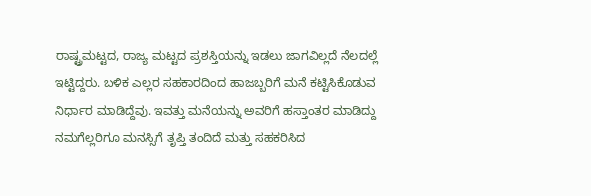ರಾಷ್ಟ್ರಮಟ್ಟದ, ರಾಜ್ಯ ಮಟ್ಟದ ಪ್ರಶಸ್ತಿಯನ್ನು ಇಡಲು ಜಾಗವಿಲ್ಲದೆ ನೆಲದಲ್ಲೆ ಇಟ್ಟಿದ್ದರು. ಬಳಿಕ ಎಲ್ಲರ ಸಹಕಾರದಿಂದ ಹಾಜಬ್ಬರಿಗೆ ಮನೆ ಕಟ್ಟಿಸಿಕೊಡುವ ನಿರ್ಧಾರ ಮಾಡಿದ್ದೆವು. ಇವತ್ತು ಮನೆಯನ್ನು ಅವರಿಗೆ ಹಸ್ತಾಂತರ ಮಾಡಿದ್ದು ನಮಗೆಲ್ಲರಿಗೂ ಮನಸ್ಸಿಗೆ ತೃಪ್ತಿ ತಂದಿದೆ ಮತ್ತು ಸಹಕರಿಸಿದ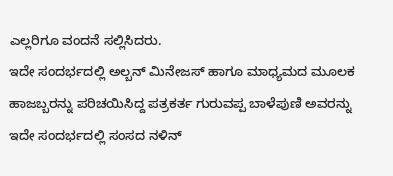ಎಲ್ಲರಿಗೂ ವಂದನೆ ಸಲ್ಲಿಸಿದರು.
ಇದೇ ಸಂದರ್ಭದಲ್ಲಿ ಅಲ್ಬನ್ ಮಿನೇಜಸ್ ಹಾಗೂ ಮಾಧ್ಯಮದ ಮೂಲಕ ಹಾಜಬ್ಬರನ್ನು ಪರಿಚಯಿಸಿದ್ದ ಪತ್ರಕರ್ತ ಗುರುವಪ್ಪ ಬಾಳೆಪುಣಿ ಅವರನ್ನು ಇದೇ ಸಂದರ್ಭದಲ್ಲಿ ಸಂಸದ ನಳಿನ್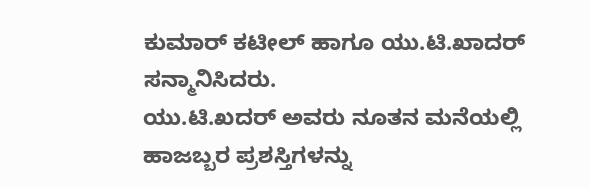ಕುಮಾರ್ ಕಟೀಲ್ ಹಾಗೂ ಯು.ಟಿ.ಖಾದರ್ ಸನ್ಮಾನಿಸಿದರು.
ಯು.ಟಿ.ಖದರ್ ಅವರು ನೂತನ ಮನೆಯಲ್ಲಿ ಹಾಜಬ್ಬರ ಪ್ರಶಸ್ತಿಗಳನ್ನು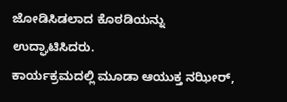ಜೋಡಿಸಿಡಲಾದ ಕೊಠಡಿಯನ್ನು ಉದ್ಘಾಟಿಸಿದರು.
ಕಾರ್ಯಕ್ರಮದಲ್ಲಿ ಮೂಡಾ ಆಯುಕ್ತ ನಝೀರ್,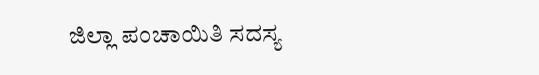ಜಿಲ್ಲಾ ಪಂಚಾಯಿತಿ ಸದಸ್ಯ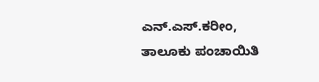ಎನ್.ಎಸ್.ಕರೀಂ, ತಾಲೂಕು ಪಂಚಾಯಿತಿ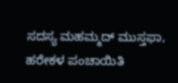ಸದಸ್ಯ ಮಹಮ್ಮದ್ ಮುಸ್ತಫಾ, ಹರೇಕಳ ಪಂಚಾಯಿತಿ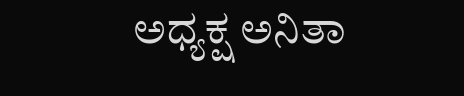ಅಧ್ಯಕ್ಷ ಅನಿತಾ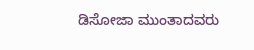ಡಿಸೋಜಾ ಮುಂತಾದವರು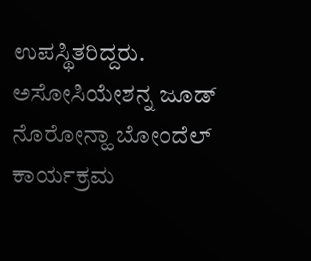ಉಪಸ್ಥಿತರಿದ್ದರು. ಅಸೋಸಿಯೇಶನ್ನ ಜೂಡ್ ನೊರೋನ್ಹಾ ಬೋಂದೆಲ್ ಕಾರ್ಯಕ್ರಮ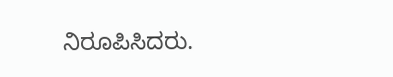ನಿರೂಪಿಸಿದರು.